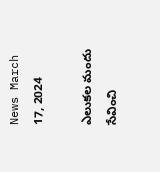News March 17, 2024

ఎలుకల మందు సేవించి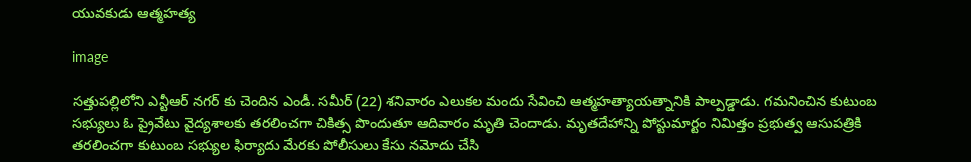యువకుడు ఆత్మహత్య

image

సత్తుపల్లిలోని ఎన్టీఆర్ నగర్ కు చెందిన ఎండీ. సమీర్ (22) శనివారం ఎలుకల మందు సేవించి ఆత్మహత్యాయత్నానికి పాల్పడ్డాడు. గమనించిన కుటుంబ సభ్యులు ఓ ప్రైవేటు వైద్యశాలకు తరలించగా చికిత్స పొందుతూ ఆదివారం మృతి చెందాడు. మృతదేహాన్ని పోస్టుమార్టం నిమిత్తం ప్రభుత్వ ఆసుపత్రికి తరలించగా కుటుంబ సభ్యుల ఫిర్యాదు మేరకు పోలీసులు కేసు నమోదు చేసి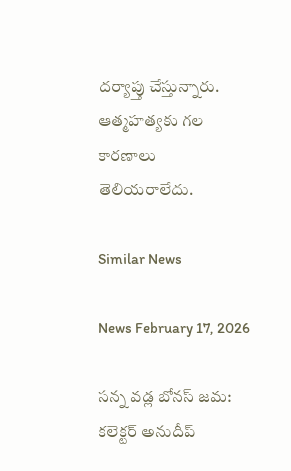దర్యాప్తు చేస్తున్నారు. ఆత్మహత్యకు గల కారణాలు తెలియరాలేదు.

Similar News

News February 17, 2026

సన్న వడ్ల బోనస్ జమ: కలెక్టర్ అనుదీప్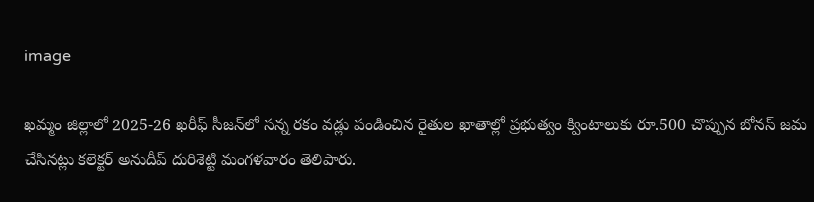image

ఖమ్మం జిల్లాలో 2025-26 ఖరీఫ్ సీజన్‌లో సన్న రకం వడ్లు పండించిన రైతుల ఖాతాల్లో ప్రభుత్వం క్వింటాలుకు రూ.500 చొప్పున బోనస్ జమ చేసినట్లు కలెక్టర్ అనుదీప్ దురిశెట్టి మంగళవారం తెలిపారు.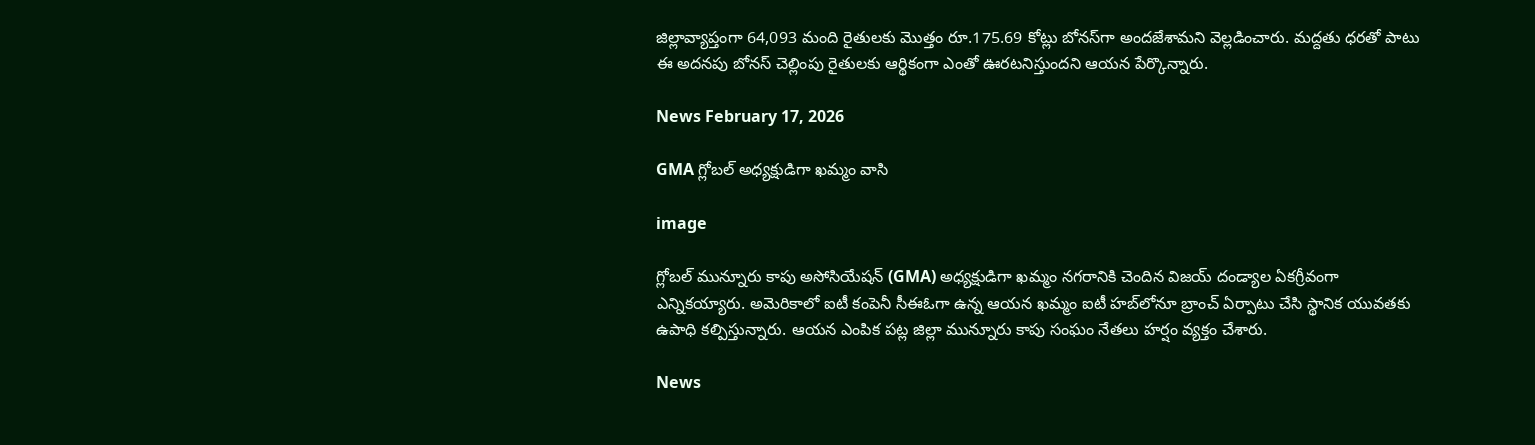జిల్లావ్యాప్తంగా 64,093 మంది రైతులకు మొత్తం రూ.175.69 కోట్లు బోనస్‌గా అందజేశామని వెల్లడించారు. మద్దతు ధరతో పాటు ఈ అదనపు బోనస్ చెల్లింపు రైతులకు ఆర్థికంగా ఎంతో ఊరటనిస్తుందని ఆయన పేర్కొన్నారు.

News February 17, 2026

GMA గ్లోబల్ అధ్యక్షుడిగా ఖమ్మం వాసి

image

గ్లోబల్ మున్నూరు కాపు అసోసియేషన్ (GMA) అధ్యక్షుడిగా ఖమ్మం నగరానికి చెందిన విజయ్ దండ్యాల ఏకగ్రీవంగా ఎన్నికయ్యారు. అమెరికాలో ఐటీ కంపెనీ సీఈఓగా ఉన్న ఆయన ఖమ్మం ఐటీ హబ్‌లోనూ బ్రాంచ్ ఏర్పాటు చేసి స్థానిక యువతకు ఉపాధి కల్పిస్తున్నారు. ఆయన ఎంపిక పట్ల జిల్లా మున్నూరు కాపు సంఘం నేతలు హర్షం వ్యక్తం చేశారు.

News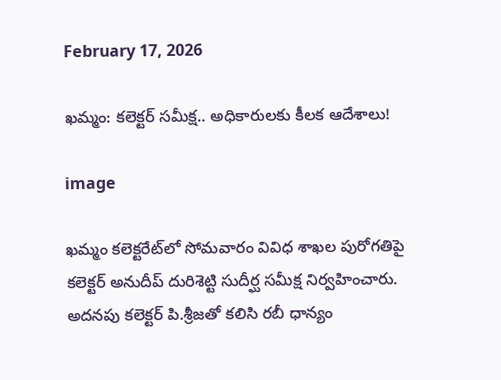February 17, 2026

ఖమ్మం: కలెక్టర్ సమీక్ష.. అధికారులకు కీలక ఆదేశాలు!

image

ఖమ్మం కలెక్టరేట్‌లో సోమవారం వివిధ శాఖల పురోగతిపై కలెక్టర్ అనుదీప్ దురిశెట్టి సుదీర్ఘ సమీక్ష నిర్వహించారు. అదనపు కలెక్టర్ పి.శ్రీజతో కలిసి రబీ ధాన్యం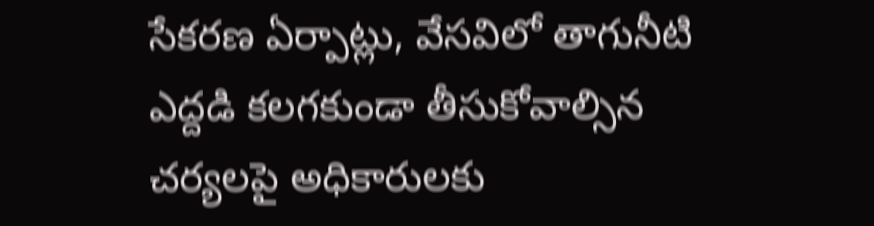సేకరణ ఏర్పాట్లు, వేసవిలో తాగునీటి ఎద్దడి కలగకుండా తీసుకోవాల్సిన చర్యలపై అధికారులకు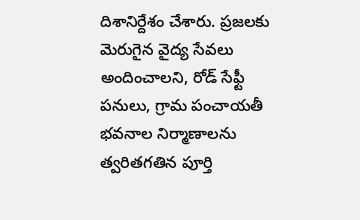దిశానిర్దేశం చేశారు. ప్రజలకు మెరుగైన వైద్య సేవలు అందించాలని, రోడ్ సేఫ్టీ పనులు, గ్రామ పంచాయతీ భవనాల నిర్మాణాలను త్వరితగతిన పూర్తి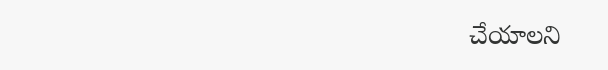చేయాలని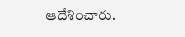ఆదేశించారు.